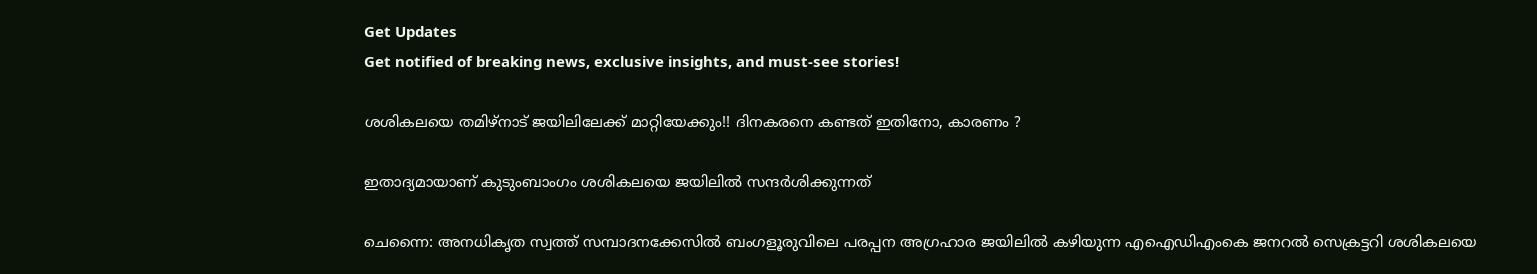Get Updates
Get notified of breaking news, exclusive insights, and must-see stories!

ശശികലയെ തമിഴ്‌നാട് ജയിലിലേക്ക് മാറ്റിയേക്കും!! ദിനകരനെ കണ്ടത് ഇതിനോ, കാരണം ?

ഇതാദ്യമായാണ് കുടുംബാംഗം ശശികലയെ ജയിലില്‍ സന്ദര്‍ശിക്കുന്നത്

ചെന്നൈ: അനധികൃത സ്വത്ത് സമ്പാദനക്കേസില്‍ ബംഗളൂരുവിലെ പരപ്പന അഗ്രഹാര ജയിലില്‍ കഴിയുന്ന എഐഡിഎംകെ ജനറല്‍ സെക്രട്ടറി ശശികലയെ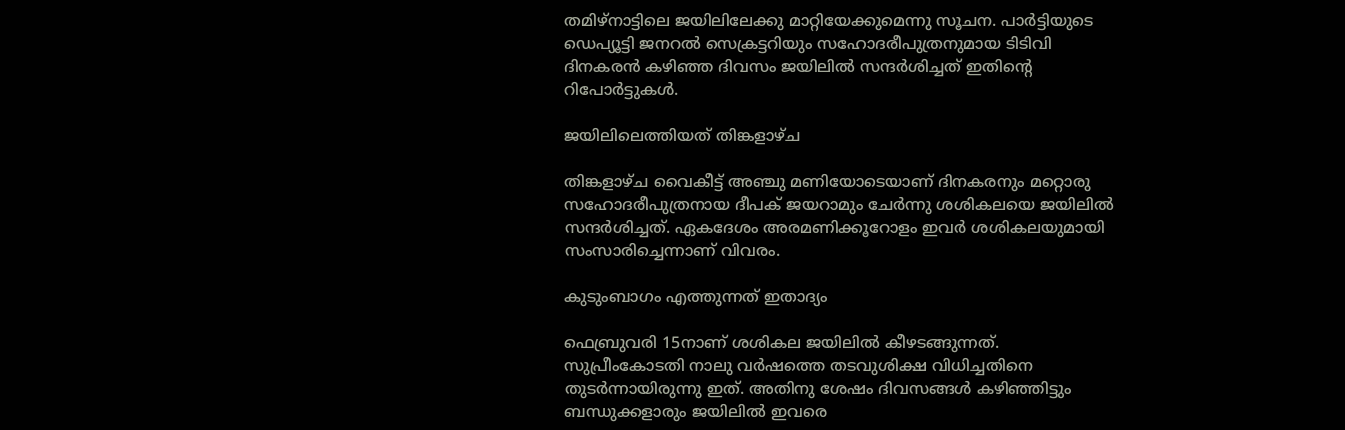തമിഴ്‌നാട്ടിലെ ജയിലിലേക്കു മാറ്റിയേക്കുമെന്നു സൂചന. പാര്‍ട്ടിയുടെ ഡെപ്യൂട്ടി ജനറല്‍ സെക്രട്ടറിയും സഹോദരീപുത്രനുമായ ടിടിവി ദിനകരന്‍ കഴിഞ്ഞ ദിവസം ജയിലില്‍ സന്ദര്‍ശിച്ചത് ഇതിന്റെ റിപോര്‍ട്ടുകള്‍.

ജയിലിലെത്തിയത് തിങ്കളാഴ്ച

തിങ്കളാഴ്ച വൈകീട്ട് അഞ്ചു മണിയോടെയാണ് ദിനകരനും മറ്റൊരു സഹോദരീപുത്രനായ ദീപക് ജയറാമും ചേര്‍ന്നു ശശികലയെ ജയിലില്‍ സന്ദര്‍ശിച്ചത്. ഏകദേശം അരമണിക്കൂറോളം ഇവര്‍ ശശികലയുമായി സംസാരിച്ചെന്നാണ് വിവരം.

കുടുംബാഗം എത്തുന്നത് ഇതാദ്യം

ഫെബ്രുവരി 15നാണ് ശശികല ജയിലില്‍ കീഴടങ്ങുന്നത്. സുപ്രീംകോടതി നാലു വര്‍ഷത്തെ തടവുശിക്ഷ വിധിച്ചതിനെ തുടര്‍ന്നായിരുന്നു ഇത്. അതിനു ശേഷം ദിവസങ്ങള്‍ കഴിഞ്ഞിട്ടും ബന്ധുക്കളാരും ജയിലില്‍ ഇവരെ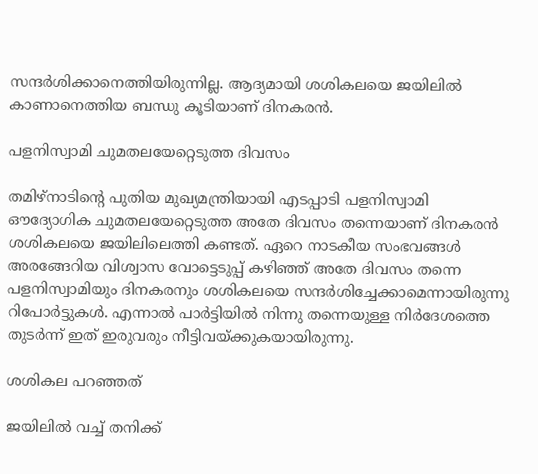സന്ദര്‍ശിക്കാനെത്തിയിരുന്നില്ല. ആദ്യമായി ശശികലയെ ജയിലില്‍ കാണാനെത്തിയ ബന്ധു കൂടിയാണ് ദിനകരന്‍.

പളനിസ്വാമി ചുമതലയേറ്റെടുത്ത ദിവസം

തമിഴ്‌നാടിന്റെ പുതിയ മുഖ്യമന്ത്രിയായി എടപ്പാടി പളനിസ്വാമി ഔദ്യോഗിക ചുമതലയേറ്റെടുത്ത അതേ ദിവസം തന്നെയാണ് ദിനകരന്‍ ശശികലയെ ജയിലിലെത്തി കണ്ടത്. ഏറെ നാടകീയ സംഭവങ്ങള്‍ അരങ്ങേറിയ വിശ്വാസ വോട്ടെടുപ്പ് കഴിഞ്ഞ് അതേ ദിവസം തന്നെ പളനിസ്വാമിയും ദിനകരനും ശശികലയെ സന്ദര്‍ശിച്ചേക്കാമെന്നായിരുന്നു റിപോര്‍ട്ടുകള്‍. എന്നാല്‍ പാര്‍ട്ടിയില്‍ നിന്നു തന്നെയുള്ള നിര്‍ദേശത്തെ തുടര്‍ന്ന് ഇത് ഇരുവരും നീട്ടിവയ്ക്കുകയായിരുന്നു.

ശശികല പറഞ്ഞത്

ജയിലില്‍ വച്ച് തനിക്ക്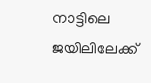നാട്ടിലെ ജയിലിലേക്ക്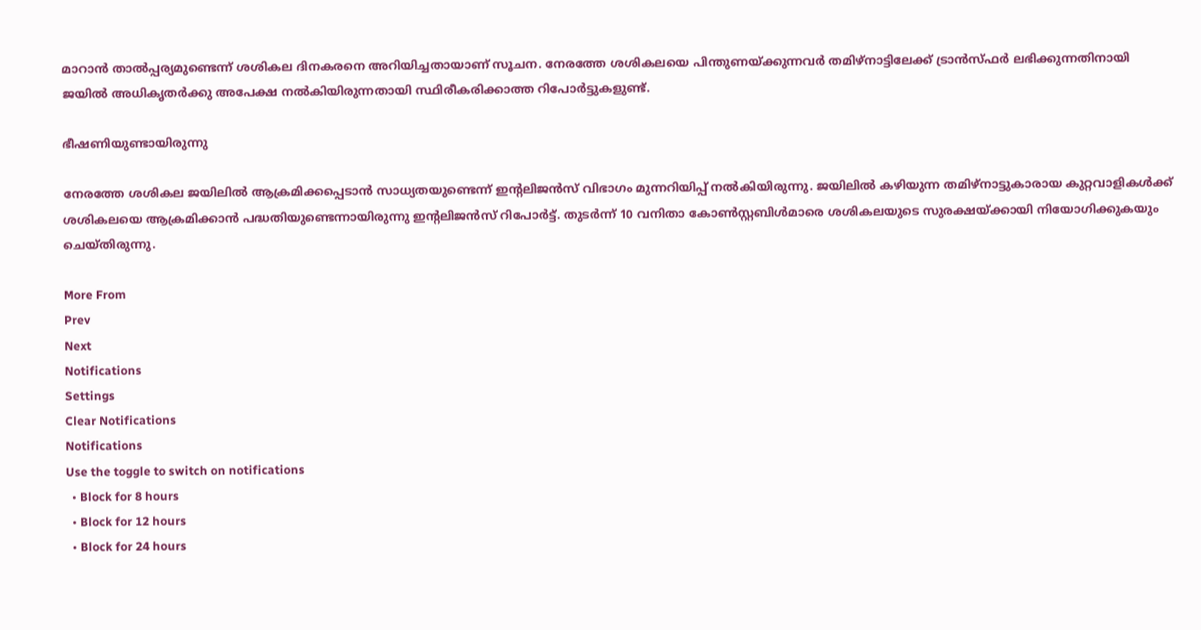മാറാന്‍ താല്‍പ്പര്യമുണ്ടെന്ന് ശശികല ദിനകരനെ അറിയിച്ചതായാണ് സൂചന. നേരത്തേ ശശികലയെ പിന്തുണയ്ക്കുന്നവര്‍ തമിഴ്‌നാട്ടിലേക്ക് ട്രാന്‍സ്ഫര്‍ ലഭിക്കുന്നതിനായി ജയില്‍ അധികൃതര്‍ക്കു അപേക്ഷ നല്‍കിയിരുന്നതായി സ്ഥിരീകരിക്കാത്ത റിപോര്‍ട്ടുകളുണ്ട്.

ഭീഷണിയുണ്ടായിരുന്നു

നേരത്തേ ശശികല ജയിലില്‍ ആക്രമിക്കപ്പെടാന്‍ സാധ്യതയുണ്ടെന്ന് ഇന്റലിജന്‍സ് വിഭാഗം മുന്നറിയിപ്പ് നല്‍കിയിരുന്നു. ജയിലില്‍ കഴിയുന്ന തമിഴ്‌നാട്ടുകാരായ കുറ്റവാളികള്‍ക്ക് ശശികലയെ ആക്രമിക്കാന്‍ പദ്ധതിയുണ്ടെന്നായിരുന്നു ഇന്റലിജന്‍സ് റിപോര്‍ട്ട്. തുടര്‍ന്ന് 10 വനിതാ കോണ്‍സ്റ്റബിള്‍മാരെ ശശികലയുടെ സുരക്ഷയ്ക്കായി നിയോഗിക്കുകയും ചെയ്തിരുന്നു.

More From
Prev
Next
Notifications
Settings
Clear Notifications
Notifications
Use the toggle to switch on notifications
  • Block for 8 hours
  • Block for 12 hours
  • Block for 24 hours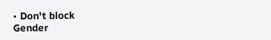• Don't block
Gender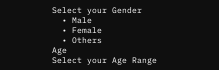Select your Gender
  • Male
  • Female
  • Others
Age
Select your Age Range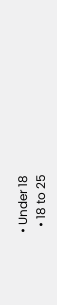• Under 18
  • 18 to 25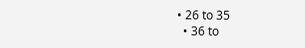• 26 to 35
  • 36 to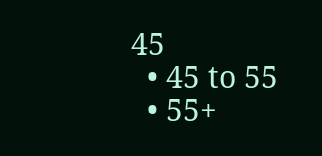45
  • 45 to 55
  • 55+